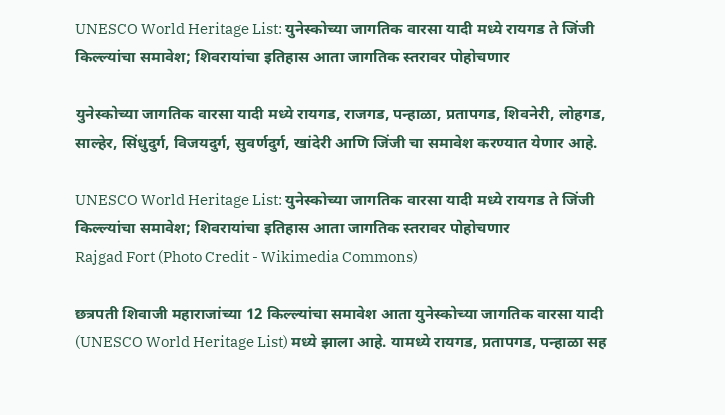UNESCO World Heritage List: युनेस्कोच्या जागतिक वारसा यादी मध्ये रायगड ते जिंजी किल्ल्यांचा समावेश; शिवरायांचा इतिहास आता जागतिक स्तरावर पोहोचणार

युनेस्कोच्या जागतिक वारसा यादी मध्ये रायगड, राजगड, पन्हाळा, प्रतापगड, शिवनेरी, लोहगड, साल्हेर, सिंधुदुर्ग, विजयदुर्ग, सुवर्णदुर्ग, खांदेरी आणि जिंजी चा समावेश करण्यात येणार आहे.

UNESCO World Heritage List: युनेस्कोच्या जागतिक वारसा यादी मध्ये रायगड ते जिंजी किल्ल्यांचा समावेश; शिवरायांचा इतिहास आता जागतिक स्तरावर पोहोचणार
Rajgad Fort (Photo Credit - Wikimedia Commons)

छत्रपती शिवाजी महाराजांच्या 12 किल्ल्यांचा समावेश आता युनेस्कोच्या जागतिक वारसा यादी (UNESCO World Heritage List) मध्ये झाला आहे. यामध्ये रायगड, प्रतापगड, पन्हाळा सह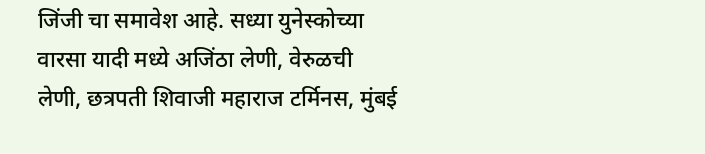जिंजी चा समावेश आहे. सध्या युनेस्कोच्या वारसा यादी मध्ये अजिंठा लेणी, वेरुळची लेणी, छत्रपती शिवाजी महाराज टर्मिनस, मुंबई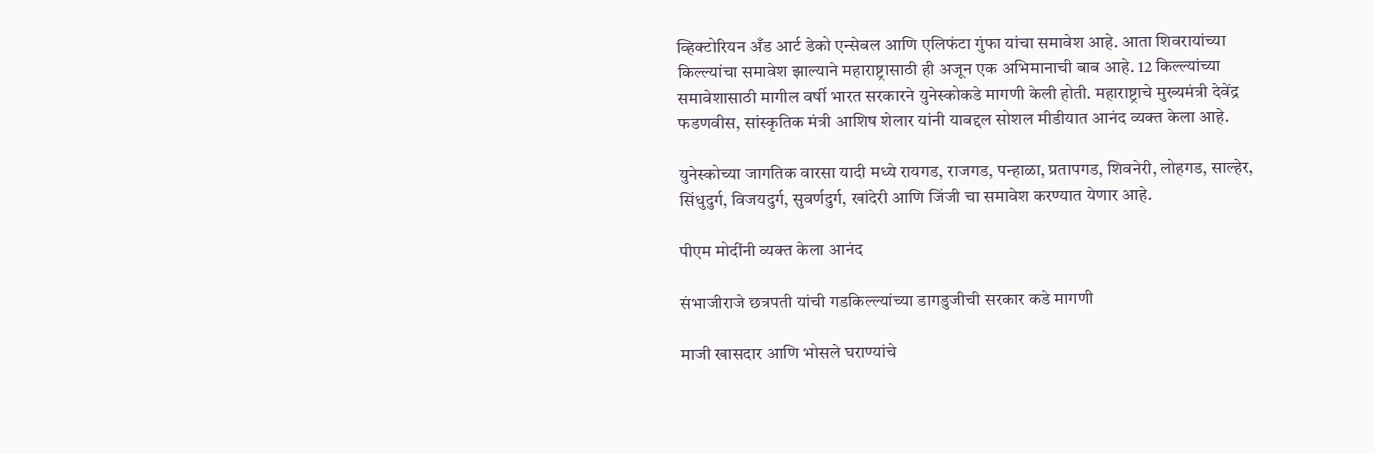व्हिक्टोरियन अँड आर्ट डेको एन्सेबल आणि एलिफंटा गुंफा यांचा समावेश आहे. आता शिवरायांच्या किल्ल्यांचा समावेश झाल्याने महाराष्ट्रासाठी ही अजून एक अभिमानाची बाब आहे. 12 किल्ल्यांच्या समावेशासाठी मागील वर्षी भारत सरकारने युनेस्कोकडे मागणी केली होती. महाराष्ट्राचे मुख्यमंत्री देवेंद्र फडणवीस, सांस्कृतिक मंत्री आशिष शेलार यांनी याबद्दल सोशल मीडीयात आनंद व्यक्त केला आहे.

युनेस्कोच्या जागतिक वारसा यादी मध्ये रायगड, राजगड, पन्हाळा, प्रतापगड, शिवनेरी, लोहगड, साल्हेर, सिंधुदुर्ग, विजयदुर्ग, सुवर्णदुर्ग, खांदेरी आणि जिंजी चा समावेश करण्यात येणार आहे.

पीएम मोदींनी व्यक्त केला आनंद

संभाजीराजे छत्रपती यांची गडकिल्ल्यांच्या डागडुजीची सरकार कडे मागणी

माजी खासदार आणि भोसले घराण्यांचे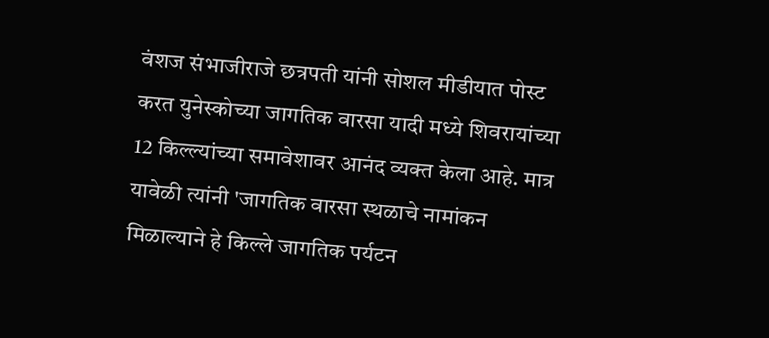वंशज संभाजीराजे छत्रपती यांनी सोशल मीडीयात पोस्ट करत युनेस्कोच्या जागतिक वारसा यादी मध्ये शिवरायांच्या 12 किल्ल्यांच्या समावेशावर आनंद व्यक्त केला आहे. मात्र यावेळी त्यांनी 'जागतिक वारसा स्थळाचे नामांकन मिळाल्याने हे किल्ले जागतिक पर्यटन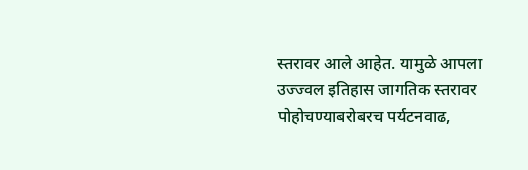स्तरावर आले आहेत. यामुळे आपला उज्ज्वल इतिहास जागतिक स्तरावर पोहोचण्याबरोबरच पर्यटनवाढ,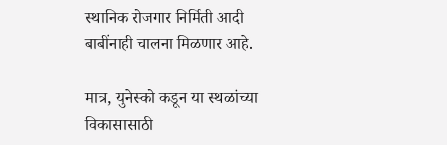स्थानिक रोजगार निर्मिती आदी बाबींनाही चालना मिळणार आहे.

मात्र, युनेस्को कडून या स्थळांच्या विकासासाठी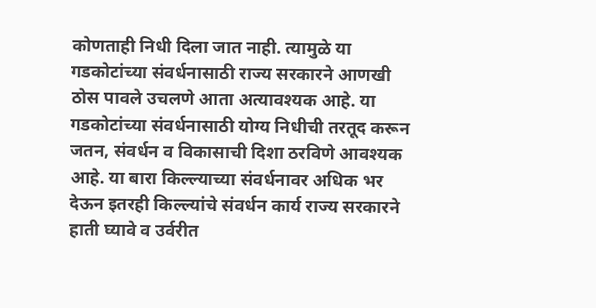कोणताही निधी दिला जात नाही. त्यामुळे या गडकोटांच्या संवर्धनासाठी राज्य सरकारने आणखी ठोस पावले उचलणे आता अत्यावश्यक आहे. या गडकोटांच्या संवर्धनासाठी योग्य निधीची तरतूद करून जतन, संवर्धन व विकासाची दिशा ठरविणे आवश्यक आहे. या बारा किल्ल्याच्या संवर्धनावर अधिक भर देऊन इतरही किल्ल्यांचे संवर्धन कार्य राज्य सरकारने हाती घ्यावे व उर्वरीत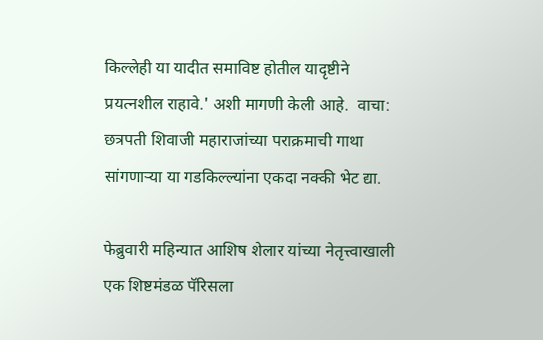किल्लेही या यादीत समाविष्ट होतील यादृष्टीने प्रयत्नशील राहावे.' अशी मागणी केली आहे.  वाचा: छत्रपती शिवाजी महाराजांच्या पराक्रमाची गाथा सांगणार्‍या या गडकिल्ल्यांना एकदा नक्की भेट द्या.

फेब्रुवारी महिन्यात आशिष शेलार यांच्या नेतृत्त्वाखाली एक शिष्टमंडळ पॅरिसला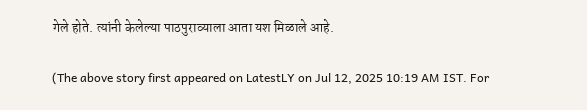गेले होते. त्यांनी केलेल्या पाठपुराव्याला आता यश मिळाले आहे.

(The above story first appeared on LatestLY on Jul 12, 2025 10:19 AM IST. For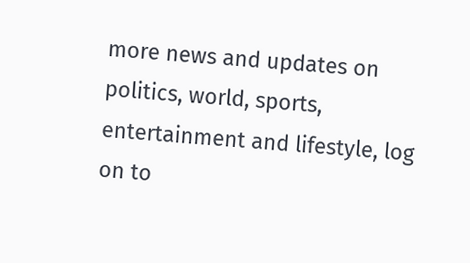more news and updates on politics, world, sports, entertainment and lifestyle, log on to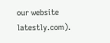our website latestly.com).